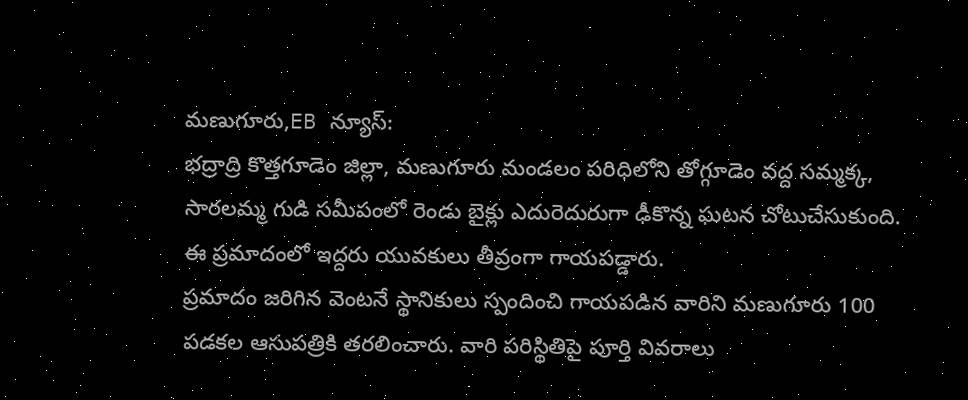మణుగూరు,EB న్యూస్:
భద్రాద్రి కొత్తగూడెం జిల్లా, మణుగూరు మండలం పరిధిలోని తోగ్గూడెం వద్ద సమ్మక్క, సారలమ్మ గుడి సమీపంలో రెండు బైక్లు ఎదురెదురుగా ఢీకొన్న ఘటన చోటుచేసుకుంది. ఈ ప్రమాదంలో ఇద్దరు యువకులు తీవ్రంగా గాయపడ్డారు.
ప్రమాదం జరిగిన వెంటనే స్థానికులు స్పందించి గాయపడిన వారిని మణుగూరు 100 పడకల ఆసుపత్రికి తరలించారు. వారి పరిస్థితిపై పూర్తి వివరాలు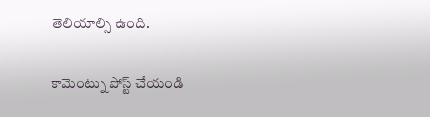తెలియాల్సి ఉంది.

కామెంట్ను పోస్ట్ చేయండి